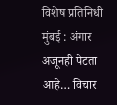विशेष प्रतिनिधी
मुंबई : अंगार अजूनही पेटता आहे… विचार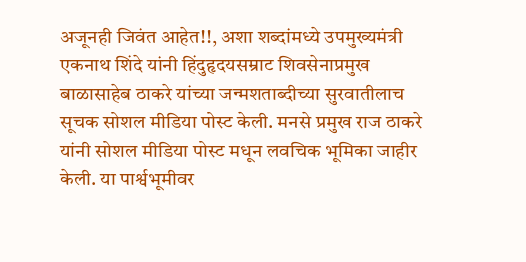अजूनही जिवंत आहेत!!, अशा शब्दांमध्ये उपमुख्यमंत्री एकनाथ शिंदे यांनी हिंदुहृदयसम्राट शिवसेनाप्रमुख बाळासाहेब ठाकरे यांच्या जन्मशताब्दीच्या सुरवातीलाच सूचक सोशल मीडिया पोस्ट केली. मनसे प्रमुख राज ठाकरे यांनी सोशल मीडिया पोस्ट मधून लवचिक भूमिका जाहीर केली. या पार्श्वभूमीवर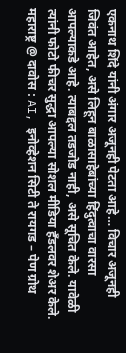एकनाथ शिंदे यांनी अंगार अजूनही पेटता आहे… विचार अजूनही जिवंत आहेत, असे लिहून बाळासाहेबांच्या हिंदुत्वाचा वारसा आपल्याकडे आहे. त्याबद्दल तडजोड नाही, असे सूचित केले. यावेळी त्यांनी फोटो फीचर सुद्धा आपल्या सोशल मीडिया हँडलवर शेअर केले.
महाराष्ट्र @ दावोस : AI, इनोव्हेशन सिटी ते रायगड – पेण ग्रोथ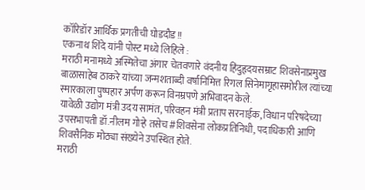कॉरिडॉर आर्थिक प्रगतीची घोडदौड!!
एकनाथ शिंदे यांनी पोस्ट मध्ये लिहिले :
मराठी मनामध्ये अस्मितेचा अंगार चेतवणारे वंदनीय हिंदुहृदयसम्राट शिवसेनाप्रमुख बाळासाहेब ठाकरे यांच्या जन्मशताब्दी वर्षानिमित्त रिगल सिनेमागृहासमोरील त्यांच्या स्मारकाला पुष्पहार अर्पण करून विनम्रपणे अभिवादन केले.
यावेळी उद्योग मंत्री उदय सामंत, परिवहन मंत्री प्रताप सरनाईक, विधान परिषदेच्या उपसभापती डॉ.नीलम गोऱ्हे तसेच #शिवसेना लोकप्रतिनिधी, पदाधिकारी आणि शिवसैनिक मोठ्या संख्येने उपस्थित होते.
मराठी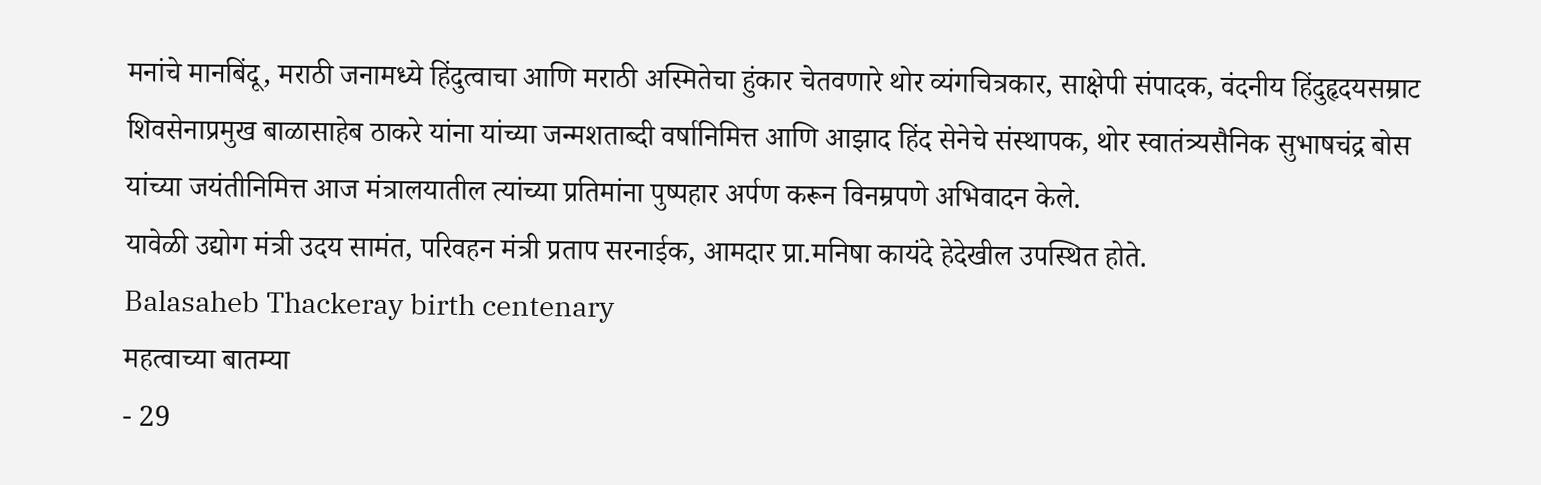मनांचे मानबिंदू, मराठी जनामध्ये हिंदुत्वाचा आणि मराठी अस्मितेचा हुंकार चेतवणारे थोर व्यंगचित्रकार, साक्षेपी संपादक, वंदनीय हिंदुहृदयसम्राट शिवसेनाप्रमुख बाळासाहेब ठाकरे यांना यांच्या जन्मशताब्दी वर्षानिमित्त आणि आझाद हिंद सेनेचे संस्थापक, थोर स्वातंत्र्यसैनिक सुभाषचंद्र बोस यांच्या जयंतीनिमित्त आज मंत्रालयातील त्यांच्या प्रतिमांना पुष्पहार अर्पण करून विनम्रपणे अभिवादन केले.
यावेळी उद्योग मंत्री उदय सामंत, परिवहन मंत्री प्रताप सरनाईक, आमदार प्रा.मनिषा कायंदे हेदेखील उपस्थित होते.
Balasaheb Thackeray birth centenary
महत्वाच्या बातम्या
- 29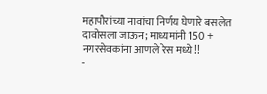महापौरांच्या नावांचा निर्णय घेणारे बसलेत दावोसला जाऊन; माध्यमांनी 150 + नगरसेवकांना आणले रेस मध्ये!!
-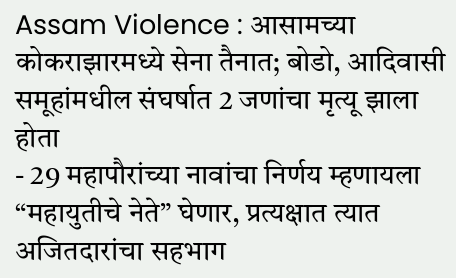Assam Violence : आसामच्या कोकराझारमध्ये सेना तैनात; बोडो, आदिवासी समूहांमधील संघर्षात 2 जणांचा मृत्यू झाला होता
- 29 महापौरांच्या नावांचा निर्णय म्हणायला “महायुतीचे नेते” घेणार, प्रत्यक्षात त्यात अजितदारांचा सहभाग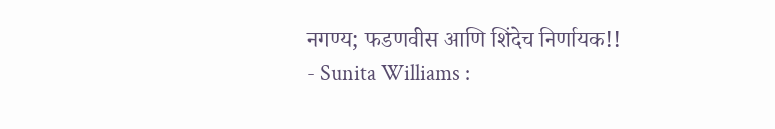नगण्य; फडणवीस आणि शिंदेच निर्णायक!!
- Sunita Williams :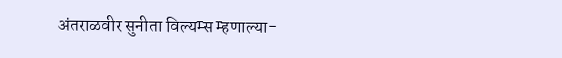अंतराळवीर सुनीता विल्यम्स म्हणाल्या-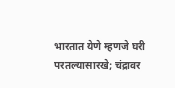भारतात येणे म्हणजे घरी परतल्यासारखे; चंद्रावर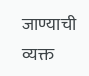जाण्याची व्यक्त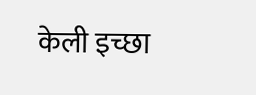केली इच्छा